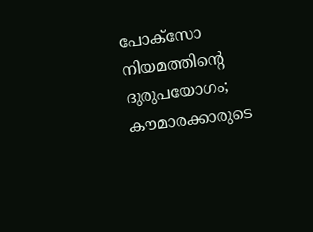പോക്സോ നിയമത്തിൻ്റെ ദുരുപയോഗം; കൗമാരക്കാരുടെ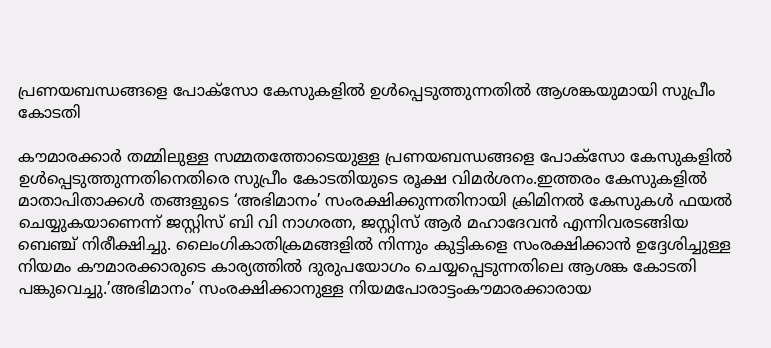പ്രണയബന്ധങ്ങളെ പോക്സോ കേസുകളില്‍ ഉള്‍പ്പെടുത്തുന്നതില്‍ ആശങ്കയുമായി സുപ്രീം കോടതി

കൗമാരക്കാർ തമ്മിലുള്ള സമ്മതത്തോടെയുള്ള പ്രണയബന്ധങ്ങളെ പോക്സോ കേസുകളില്‍ ഉള്‍പ്പെടുത്തുന്നതിനെതിരെ സുപ്രീം കോടതിയുടെ രൂക്ഷ വിമർശനം.ഇത്തരം കേസുകളില്‍ മാതാപിതാക്കള്‍ തങ്ങളുടെ ‘അഭിമാനം’ സംരക്ഷിക്കുന്നതിനായി ക്രിമിനല്‍ കേസുകള്‍ ഫയല്‍ ചെയ്യുകയാണെന്ന് ജസ്റ്റിസ് ബി വി നാഗരത്ന, ജസ്റ്റിസ് ആർ മഹാദേവൻ എന്നിവരടങ്ങിയ ബെഞ്ച് നിരീക്ഷിച്ചു. ലൈംഗികാതിക്രമങ്ങളില്‍ നിന്നും കുട്ടികളെ സംരക്ഷിക്കാൻ ഉദ്ദേശിച്ചുള്ള നിയമം കൗമാരക്കാരുടെ കാര്യത്തില്‍ ദുരുപയോഗം ചെയ്യപ്പെടുന്നതിലെ ആശങ്ക കോടതി പങ്കുവെച്ചു.’അഭിമാനം’ സംരക്ഷിക്കാനുള്ള നിയമപോരാട്ടംകൗമാരക്കാരായ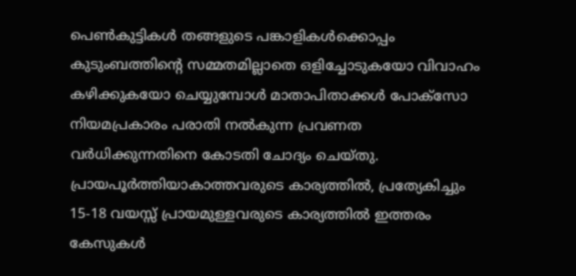പെണ്‍കുട്ടികള്‍ തങ്ങളുടെ പങ്കാളികള്‍ക്കൊപ്പം കുടുംബത്തിൻ്റെ സമ്മതമില്ലാതെ ഒളിച്ചോടുകയോ വിവാഹം കഴിക്കുകയോ ചെയ്യുമ്പോള്‍ മാതാപിതാക്കള്‍ പോക്സോ നിയമപ്രകാരം പരാതി നല്‍കുന്ന പ്രവണത വർധിക്കുന്നതിനെ കോടതി ചോദ്യം ചെയ്തു. പ്രായപൂർത്തിയാകാത്തവരുടെ കാര്യത്തില്‍, പ്രത്യേകിച്ചും 15-18 വയസ്സ് പ്രായമുള്ളവരുടെ കാര്യത്തില്‍ ഇത്തരം കേസുകള്‍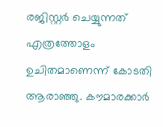രജിസ്റ്റർ ചെയ്യുന്നത് എത്രത്തോളം ഉചിതമാണെന്ന് കോടതി ആരാഞ്ഞു. കൗമാരക്കാർ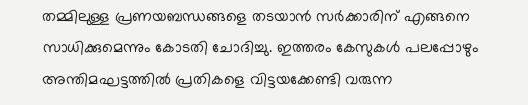തമ്മിലുള്ള പ്രണയബന്ധങ്ങളെ തടയാൻ സർക്കാരിന് എങ്ങനെ സാധിക്കുമെന്നും കോടതി ചോദിച്ചു. ഇത്തരം കേസുകള്‍ പലപ്പോഴും അന്തിമഘട്ടത്തില്‍ പ്രതികളെ വിട്ടയക്കേണ്ടി വരുന്ന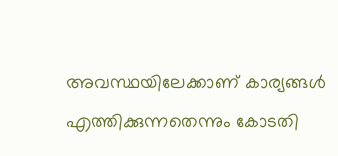അവസ്ഥയിലേക്കാണ് കാര്യങ്ങള്‍ എത്തിക്കുന്നതെന്നും കോടതി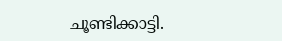ചൂണ്ടിക്കാട്ടി.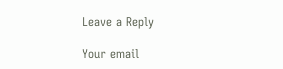Leave a Reply

Your email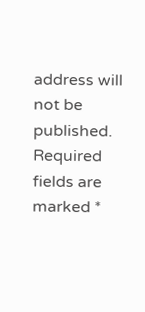address will not be published. Required fields are marked *